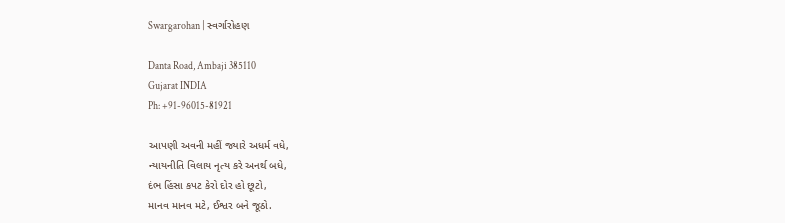Swargarohan | સ્વર્ગારોહણ

Danta Road, Ambaji 385110
Gujarat INDIA
Ph: +91-96015-81921

આપણી અવની મહીં જ્યારે અધર્મ વધે,
ન્યાયનીતિ વિલાય નૃત્ય કરે અનર્થ બધે,
દંભ હિંસા કપટ કેરો દોર હો છૂટો,
માનવ માનવ મટે, ઈશ્વર બને જૂઠો.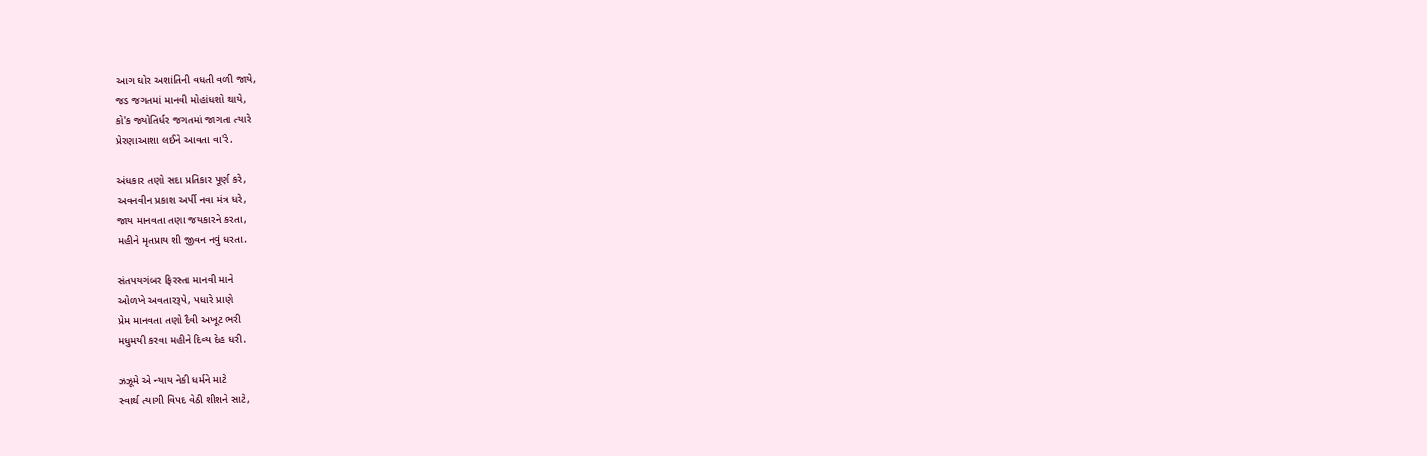આગ ઘોર અશાંતિની વધતી વળી જાયે,
જડ જગતમાં માનવી મોહાંધશો થાયે,
કો'ક જ્યોતિર્ધર જગતમાં જાગતા ત્યારે
પ્રેરણાઆશા લઈને આવતા વા'રે.

અંધકાર તણો સદા પ્રતિકાર પૂર્ણ કરે,
અવનવીન પ્રકાશ અર્પી નવા મંત્ર ધરે,
જાય માનવતા તણા જયકારને કરતા,
મહીને મૃતપ્રાય શી જીવન નવું ધરતા.

સંતપયગંબર ફિરસ્તા માનવી માને
ઓળખે અવતારરૂપે, પધારે પ્રાણે
પ્રેમ માનવતા તણો દૈવી અખૂટ ભરી
મધુમયી કરવા મહીને દિવ્ય દેહ ધરી.

ઝઝૂમે એ ન્યાય નેકી ધર્મને માટે
સ્વાર્થ ત્યાગી વિપદ વેઠી શીશને સાટે,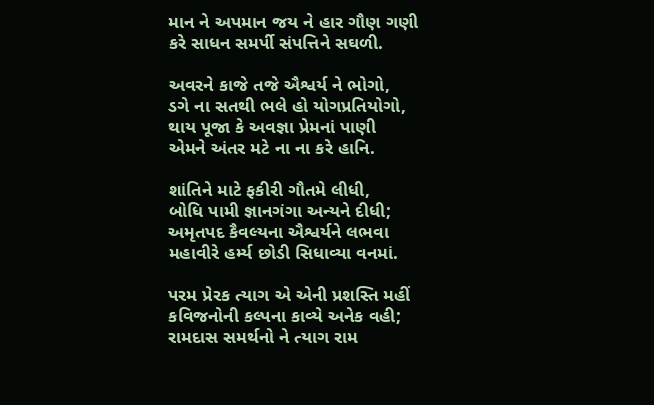માન ને અપમાન જય ને હાર ગૌણ ગણી
કરે સાધન સમર્પી સંપત્તિને સઘળી.

અવરને કાજે તજે ઐશ્વર્ય ને ભોગો,
ડગે ના સતથી ભલે હો યોગપ્રતિયોગો,
થાય પૂજા કે અવજ્ઞા પ્રેમનાં પાણી
એમને અંતર મટે ના ના કરે હાનિ.

શાંતિને માટે ફકીરી ગૌતમે લીધી,
બોધિ પામી જ્ઞાનગંગા અન્યને દીધી;
અમૃતપદ કૈવલ્યના ઐશ્વર્યને લભવા
મહાવીરે હર્મ્ય છોડી સિધાવ્યા વનમાં.

પરમ પ્રેરક ત્યાગ એ એની પ્રશસ્તિ મહીં
કવિજનોની કલ્પના કાવ્યે અનેક વહી;
રામદાસ સમર્થનો ને ત્યાગ રામ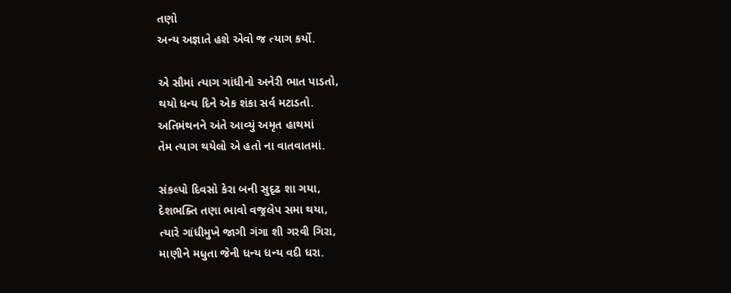તણો
અન્ય અજ્ઞાતે હશે એવો જ ત્યાગ કર્યો.

એ સૌમાં ત્યાગ ગાંધીનો અનેરી ભાત પાડતો,
થયો ધન્ય દિને એક શંકા સર્વ મટાડતો.
અતિમંથનને અંતે આવ્યું અમૃત હાથમાં
તેમ ત્યાગ થયેલો એ હતો ના વાતવાતમાં.

સંકલ્પો દિવસો કેરા બની સુદૃઢ શા ગયા,
દેશભક્તિ તણા ભાવો વજ્રલેપ સમા થયા,
ત્યારે ગાંધીમુખે જાગી ગંગા શી ગરવી ગિરા,
માણીને મધુતા જેની ધન્ય ધન્ય વદી ધરા.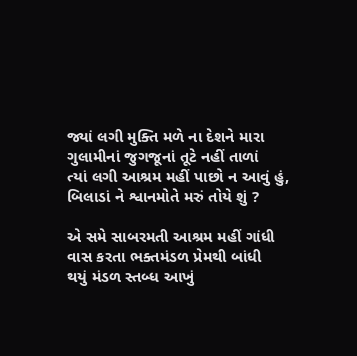જ્યાં લગી મુક્તિ મળે ના દેશને મારા
ગુલામીનાં જુગજૂનાં તૂટે નહીં તાળાં
ત્યાં લગી આશ્રમ મહીં પાછો ન આવું હું,
બિલાડાં ને શ્વાનમોતે મરું તોયે શું ?

એ સમે સાબરમતી આશ્રમ મહીં ગાંધી
વાસ કરતા ભક્તમંડળ પ્રેમથી બાંધી
થયું મંડળ સ્તબ્ધ આખું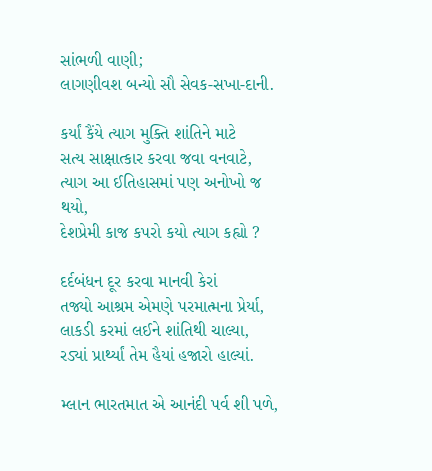સાંભળી વાણી;
લાગણીવશ બન્યો સૌ સેવક-સખા-દાની.

કર્યાં કૈંયે ત્યાગ મુક્તિ શાંતિને માટે
સત્ય સાક્ષાત્કાર કરવા જવા વનવાટે,
ત્યાગ આ ઈતિહાસમાં પણ અનોખો જ થયો,
દેશપ્રેમી કાજ કપરો કયો ત્યાગ કહ્યો ?

દર્દબંધન દૂર કરવા માનવી કેરાં
તજ્યો આશ્રમ એમણે પરમાત્મના પ્રેર્યા,
લાકડી કરમાં લઈને શાંતિથી ચાલ્યા,
રડ્યાં પ્રાર્થ્યાં તેમ હૈયાં હજારો હાલ્યાં.

મ્લાન ભારતમાત એ આનંદી પર્વ શી પળે,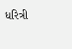ધરિત્રી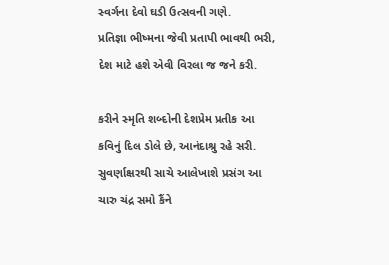સ્વર્ગના દેવો ઘડી ઉત્સવની ગણે.
પ્રતિજ્ઞા ભીષ્મના જેવી પ્રતાપી ભાવથી ભરી,
દેશ માટે હશે એવી વિરલા જ જને કરી.

કરીને સ્મૃતિ શબ્દોની દેશપ્રેમ પ્રતીક આ
કવિનું દિલ ડોલે છે, આનંદાશ્રુ રહે સરી.
સુવર્ણાક્ષરથી સાચે આલેખાશે પ્રસંગ આ
ચારુ ચંદ્ર સમો કૈંને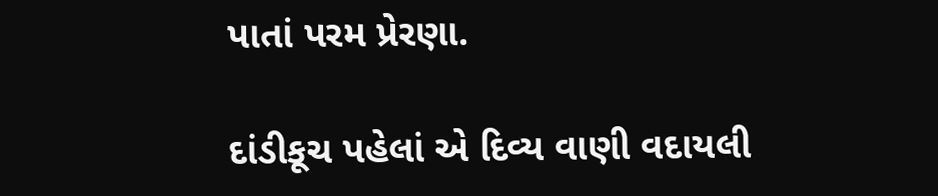પાતાં પરમ પ્રેરણા.

દાંડીકૂચ પહેલાં એ દિવ્ય વાણી વદાયલી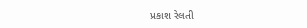પ્રકાશ રેલતી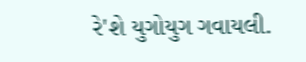રે'શે યુગોયુગ ગવાયલી.